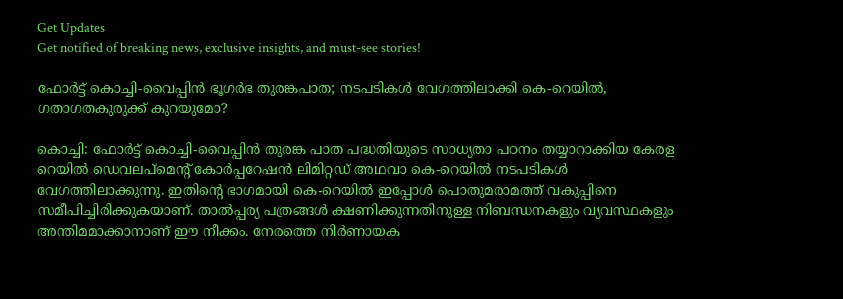Get Updates
Get notified of breaking news, exclusive insights, and must-see stories!

ഫോർട്ട് കൊച്ചി-വൈപ്പിൻ ഭൂഗർഭ തുരങ്കപാത; നടപടികൾ വേഗത്തിലാക്കി കെ-റെയിൽ, ഗതാഗതകുരുക്ക് കുറയുമോ?

കൊച്ചി: ഫോർട്ട് കൊച്ചി-വൈപ്പിൻ തുരങ്ക പാത പദ്ധതിയുടെ സാധ്യതാ പഠനം തയ്യാറാക്കിയ കേരള റെയിൽ ഡെവലപ്‌മെന്റ് കോർപ്പറേഷൻ ലിമിറ്റഡ് അഥവാ കെ-റെയിൽ നടപടികൾ വേഗത്തിലാക്കുന്നു. ഇതിന്റെ ഭാഗമായി കെ-റെയിൽ ഇപ്പോൾ പൊതുമരാമത്ത് വകുപ്പിനെ സമീപിച്ചിരിക്കുകയാണ്. താൽപ്പര്യ പത്രങ്ങൾ ക്ഷണിക്കുന്നതിനുള്ള നിബന്ധനകളും വ്യവസ്ഥകളും അന്തിമമാക്കാനാണ് ഈ നീക്കം. നേരത്തെ നിർണായക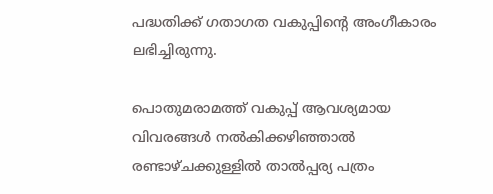പദ്ധതിക്ക് ഗതാഗത വകുപ്പിന്റെ അംഗീകാരം ലഭിച്ചിരുന്നു.

പൊതുമരാമത്ത് വകുപ്പ് ആവശ്യമായ വിവരങ്ങൾ നൽകിക്കഴിഞ്ഞാൽ രണ്ടാഴ്‌ചക്കുള്ളിൽ താൽപ്പര്യ പത്രം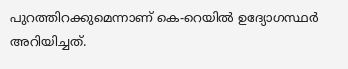പുറത്തിറക്കുമെന്നാണ് കെ-റെയിൽ ഉദ്യോഗസ്ഥർ അറിയിച്ചത്.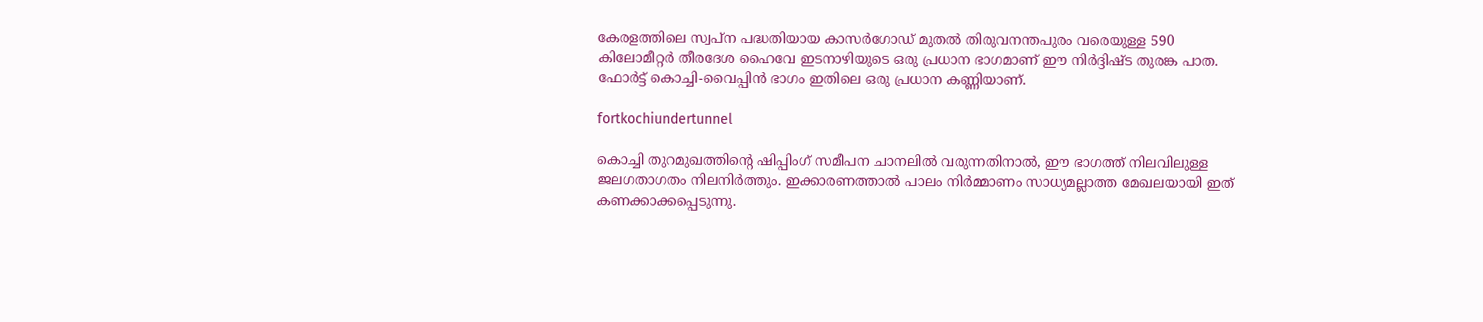കേരളത്തിലെ സ്വപ്‌ന പദ്ധതിയായ കാസർഗോഡ് മുതൽ തിരുവനന്തപുരം വരെയുള്ള 590 കിലോമീറ്റർ തീരദേശ ഹൈവേ ഇടനാഴിയുടെ ഒരു പ്രധാന ഭാഗമാണ് ഈ നിർദ്ദിഷ്‌ട തുരങ്ക പാത. ഫോർട്ട് കൊച്ചി-വൈപ്പിൻ ഭാഗം ഇതിലെ ഒരു പ്രധാന കണ്ണിയാണ്.

fortkochiundertunnel

കൊച്ചി തുറമുഖത്തിന്റെ ഷിപ്പിംഗ് സമീപന ചാനലിൽ വരുന്നതിനാൽ, ഈ ഭാഗത്ത് നിലവിലുള്ള ജലഗതാഗതം നിലനിർത്തും. ഇക്കാരണത്താൽ പാലം നിർമ്മാണം സാധ്യമല്ലാത്ത മേഖലയായി ഇത് കണക്കാക്കപ്പെടുന്നു.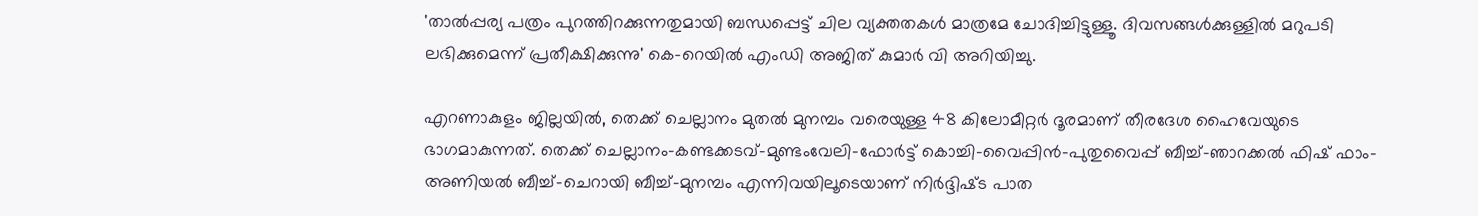'താൽപ്പര്യ പത്രം പുറത്തിറക്കുന്നതുമായി ബന്ധപ്പെട്ട് ചില വ്യക്തതകൾ മാത്രമേ ചോദിച്ചിട്ടുള്ളൂ. ദിവസങ്ങൾക്കുള്ളിൽ മറുപടി ലഭിക്കുമെന്ന് പ്രതീക്ഷിക്കുന്നു' കെ-റെയിൽ എംഡി അജിത് കുമാർ വി അറിയിച്ചു.

എറണാകുളം ജില്ലയിൽ, തെക്ക് ചെല്ലാനം മുതൽ മുനമ്പം വരെയുള്ള 48 കിലോമീറ്റർ ദൂരമാണ് തീരദേശ ഹൈവേയുടെ ഭാഗമാകുന്നത്. തെക്ക് ചെല്ലാനം-കണ്ടക്കടവ്-മുണ്ടംവേലി-ഫോർട്ട് കൊച്ചി-വൈപ്പിൻ-പുതുവൈപ്പ് ബീച്ച്-ഞാറക്കൽ ഫിഷ് ഫാം-അണിയൽ ബീച്ച്-ചെറായി ബീച്ച്-മുനമ്പം എന്നിവയിലൂടെയാണ് നിർദ്ദിഷ്‌ട പാത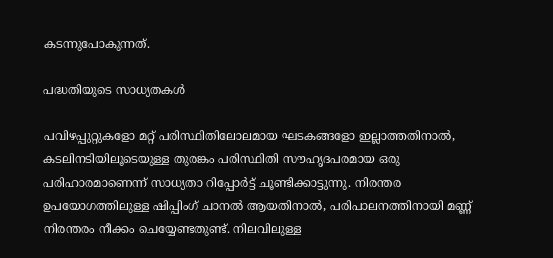കടന്നുപോകുന്നത്.

പദ്ധതിയുടെ സാധ്യതകൾ

പവിഴപ്പുറ്റുകളോ മറ്റ് പരിസ്ഥിതിലോലമായ ഘടകങ്ങളോ ഇല്ലാത്തതിനാൽ, കടലിനടിയിലൂടെയുള്ള തുരങ്കം പരിസ്ഥിതി സൗഹൃദപരമായ ഒരു പരിഹാരമാണെന്ന് സാധ്യതാ റിപ്പോർട്ട് ചൂണ്ടിക്കാട്ടുന്നു. നിരന്തര ഉപയോഗത്തിലുള്ള ഷിപ്പിംഗ് ചാനൽ ആയതിനാൽ, പരിപാലനത്തിനായി മണ്ണ് നിരന്തരം നീക്കം ചെയ്യേണ്ടതുണ്ട്. നിലവിലുള്ള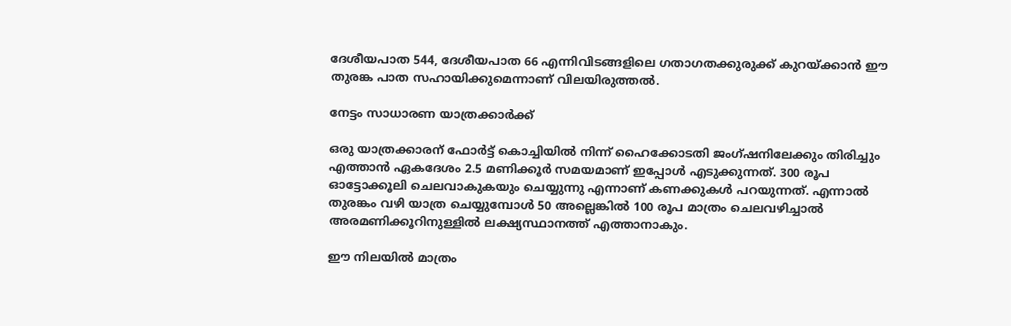ദേശീയപാത 544, ദേശീയപാത 66 എന്നിവിടങ്ങളിലെ ഗതാഗതക്കുരുക്ക് കുറയ്ക്കാൻ ഈ തുരങ്ക പാത സഹായിക്കുമെന്നാണ് വിലയിരുത്തൽ.

നേട്ടം സാധാരണ യാത്രക്കാർക്ക്

ഒരു യാത്രക്കാരന് ഫോർട്ട് കൊച്ചിയിൽ നിന്ന് ഹൈക്കോടതി ജംഗ്ഷനിലേക്കും തിരിച്ചും എത്താൻ ഏകദേശം 2.5 മണിക്കൂർ സമയമാണ് ഇപ്പോൾ എടുക്കുന്നത്. 300 രൂപ ഓട്ടോക്കൂലി ചെലവാകുകയും ചെയ്യുന്നു എന്നാണ് കണക്കുകൾ പറയുന്നത്. എന്നാൽ തുരങ്കം വഴി യാത്ര ചെയ്യുമ്പോൾ 50 അല്ലെങ്കിൽ 100 രൂപ മാത്രം ചെലവഴിച്ചാൽ അരമണിക്കൂറിനുള്ളിൽ ലക്ഷ്യസ്ഥാനത്ത് എത്താനാകും.

ഈ നിലയിൽ മാത്രം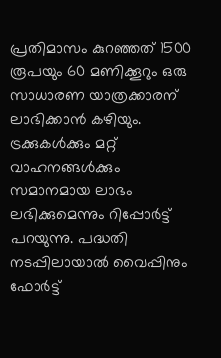പ്രതിമാസം കുറഞ്ഞത് 1500 രൂപയും 60 മണിക്കൂറും ഒരു സാധാരണ യാത്രക്കാരന് ലാഭിക്കാൻ കഴിയും. ട്രക്കുകൾക്കും മറ്റ് വാഹനങ്ങൾക്കും സമാനമായ ലാഭം ലഭിക്കുമെന്നും റിപ്പോർട്ട് പറയുന്നു. പദ്ധതി നടപ്പിലായാൽ വൈപ്പിനും ഫോർട്ട്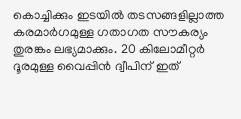കൊച്ചിക്കും ഇടയിൽ തടസങ്ങളില്ലാത്ത കരമാർഗമുള്ള ഗതാഗത സൗകര്യം തുരങ്കം ലഭ്യമാക്കും. 20 കിലോമീറ്റർ ദൂരമുള്ള വൈപ്പിൻ ദ്വീപിന് ഇത്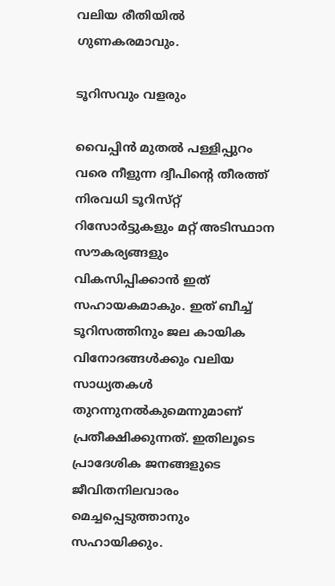വലിയ രീതിയിൽ ഗുണകരമാവും.

ടൂറിസവും വളരും

വൈപ്പിൻ മുതൽ പള്ളിപ്പുറം വരെ നീളുന്ന ദ്വീപിന്റെ തീരത്ത് നിരവധി ടൂറിസ്‌റ്റ് റിസോർട്ടുകളും മറ്റ് അടിസ്ഥാന സൗകര്യങ്ങളും വികസിപ്പിക്കാൻ ഇത് സഹായകമാകും. ഇത് ബീച്ച് ടൂറിസത്തിനും ജല കായിക വിനോദങ്ങൾക്കും വലിയ സാധ്യതകൾ തുറന്നുനൽകുമെന്നുമാണ് പ്രതീക്ഷിക്കുന്നത്. ഇതിലൂടെ പ്രാദേശിക ജനങ്ങളുടെ ജീവിതനിലവാരം മെച്ചപ്പെടുത്താനും സഹായിക്കും.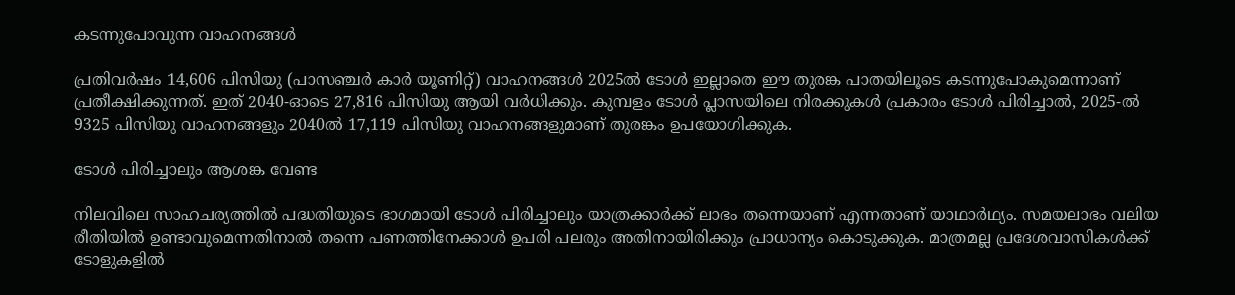കടന്നുപോവുന്ന വാഹനങ്ങൾ

പ്രതിവർഷം 14,606 പിസിയു (പാസഞ്ചർ കാർ യൂണിറ്റ്) വാഹനങ്ങൾ 2025ൽ ടോൾ ഇല്ലാതെ ഈ തുരങ്ക പാതയിലൂടെ കടന്നുപോകുമെന്നാണ് പ്രതീക്ഷിക്കുന്നത്. ഇത് 2040-ഓടെ 27,816 പിസിയു ആയി വർധിക്കും. കുമ്പളം ടോൾ പ്ലാസയിലെ നിരക്കുകൾ പ്രകാരം ടോൾ പിരിച്ചാൽ, 2025-ൽ 9325 പിസിയു വാഹനങ്ങളും 2040ൽ 17,119 പിസിയു വാഹനങ്ങളുമാണ് തുരങ്കം ഉപയോഗിക്കുക.

ടോൾ പിരിച്ചാലും ആശങ്ക വേണ്ട

നിലവിലെ സാഹചര്യത്തിൽ പദ്ധതിയുടെ ഭാഗമായി ടോൾ പിരിച്ചാലും യാത്രക്കാർക്ക് ലാഭം തന്നെയാണ് എന്നതാണ് യാഥാർഥ്യം. സമയലാഭം വലിയ രീതിയിൽ ഉണ്ടാവുമെന്നതിനാൽ തന്നെ പണത്തിനേക്കാൾ ഉപരി പലരും അതിനായിരിക്കും പ്രാധാന്യം കൊടുക്കുക. മാത്രമല്ല പ്രദേശവാസികൾക്ക് ടോളുകളിൽ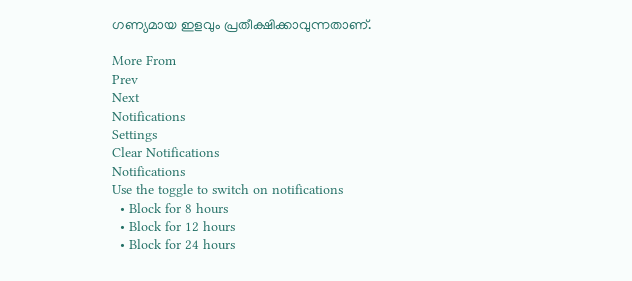ഗണ്യമായ ഇളവും പ്രതീക്ഷിക്കാവുന്നതാണ്.

More From
Prev
Next
Notifications
Settings
Clear Notifications
Notifications
Use the toggle to switch on notifications
  • Block for 8 hours
  • Block for 12 hours
  • Block for 24 hours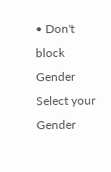• Don't block
Gender
Select your Gender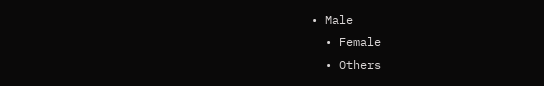• Male
  • Female
  • Others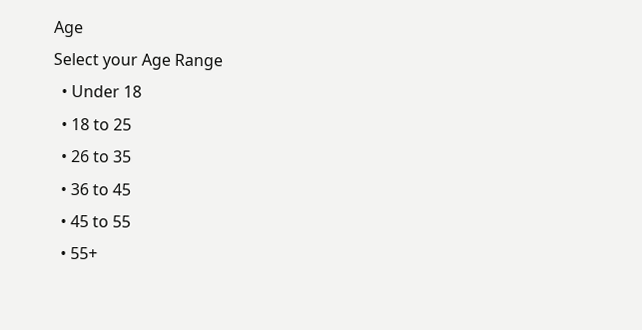Age
Select your Age Range
  • Under 18
  • 18 to 25
  • 26 to 35
  • 36 to 45
  • 45 to 55
  • 55+